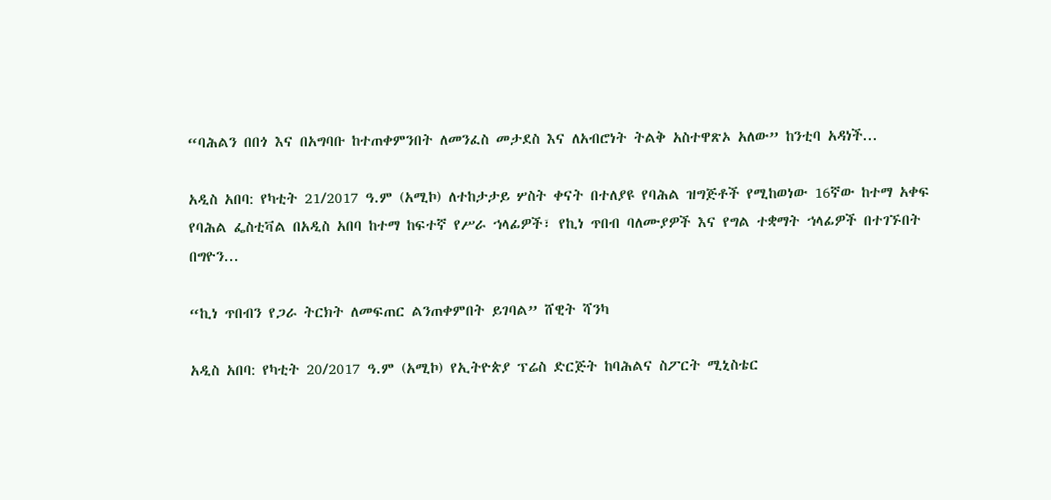“ባሕልን በበጎ እና በአግባቡ ከተጠቀምንበት ለመንፈስ መታደስ እና ለአብሮነት ትልቅ አስተዋጽኦ አለው” ከንቲባ አዳነች...

አዲስ አበባ: የካቲት 21/2017 ዓ.ም (አሚኮ) ለተከታታይ ሦስት ቀናት በተለያዩ የባሕል ዝግጅቶች የሚከወነው 16ኛው ከተማ አቀፍ የባሕል ፌስቲቫል በአዲስ አበባ ከተማ ከፍተኛ የሥራ ኀላፊዎች፣ የኪነ ጥበብ ባለሙያዎች እና የግል ተቋማት ኀላፊዎች በተገኙበት በግዮን...

“ኪነ ጥበብን የጋራ ትርክት ለመፍጠር ልንጠቀምበት ይገባል” ሸዊት ሻንካ

አዲስ አበባ: የካቲት 20/2017 ዓ.ም (አሚኮ) የኢትዮጵያ ፕሬስ ድርጅት ከባሕልና ስፖርት ሚኒስቴር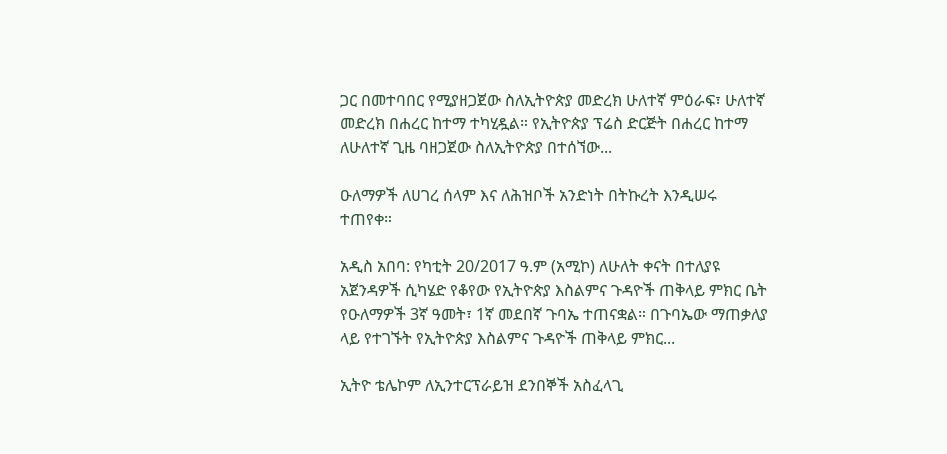ጋር በመተባበር የሚያዘጋጀው ስለኢትዮጵያ መድረክ ሁለተኛ ምዕራፍ፣ ሁለተኛ መድረክ በሐረር ከተማ ተካሂዷል። የኢትዮጵያ ፕሬስ ድርጅት በሐረር ከተማ ለሁለተኛ ጊዜ ባዘጋጀው ስለኢትዮጵያ በተሰኘው...

ዑለማዎች ለሀገረ ሰላም እና ለሕዝቦች አንድነት በትኩረት እንዲሠሩ ተጠየቀ።

አዲስ አበባ: የካቲት 20/2017 ዓ.ም (አሚኮ) ለሁለት ቀናት በተለያዩ አጀንዳዎች ሲካሄድ የቆየው የኢትዮጵያ እስልምና ጉዳዮች ጠቅላይ ምክር ቤት የዑለማዎች 3ኛ ዓመት፣ 1ኛ መደበኛ ጉባኤ ተጠናቋል። በጉባኤው ማጠቃለያ ላይ የተገኙት የኢትዮጵያ እስልምና ጉዳዮች ጠቅላይ ምክር...

ኢትዮ ቴሌኮም ለኢንተርፕራይዝ ደንበኞች አስፈላጊ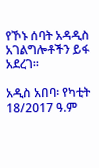የኾኑ ሰባት አዳዲስ አገልግሎቶችን ይፋ አደረገ።

አዲስ አበባ፡ የካቲት 18/2017 ዓ.ም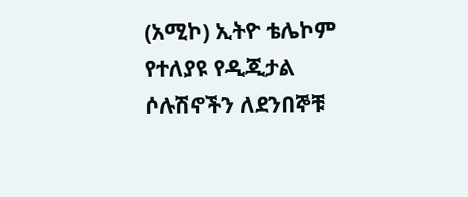(አሚኮ) ኢትዮ ቴሌኮም የተለያዩ የዲጂታል ሶሉሽኖችን ለደንበኞቹ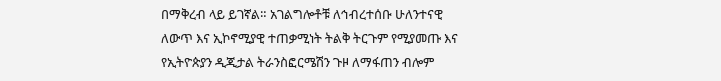በማቅረብ ላይ ይገኛል። አገልግሎቶቹ ለኅብረተሰቡ ሁለንተናዊ ለውጥ እና ኢኮኖሚያዊ ተጠቃሚነት ትልቅ ትርጉም የሚያመጡ እና የኢትዮጵያን ዲጂታል ትራንስፎርሜሽን ጉዞ ለማፋጠን ብሎም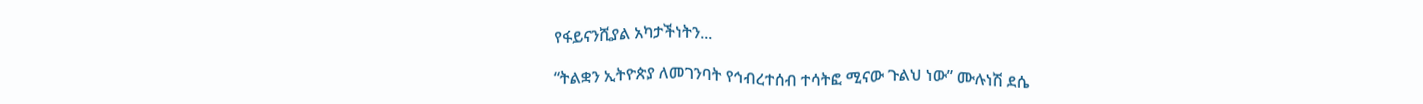የፋይናንሺያል አካታችነትን...

“ትልቋን ኢትዮጵያ ለመገንባት የኅብረተሰብ ተሳትፎ ሚናው ጉልህ ነው” ሙሉነሽ ደሴ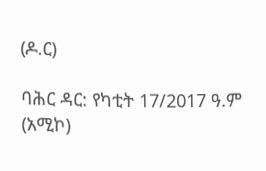(ዶ.ር)

ባሕር ዳር: የካቲት 17/2017 ዓ.ም (አሚኮ)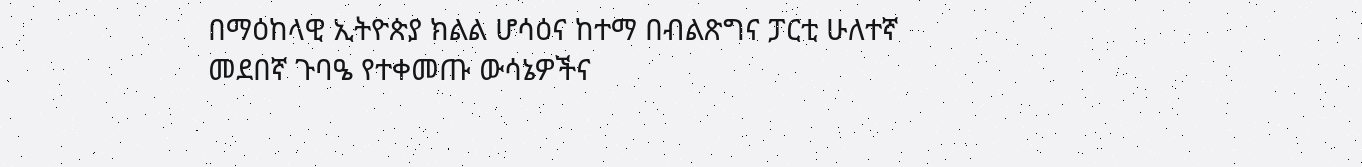በማዕከላዊ ኢትዮጵያ ክልል ሆሳዕና ከተማ በብልጽግና ፓርቲ ሁለተኛ መደበኛ ጉባዔ የተቀመጡ ውሳኔዎችና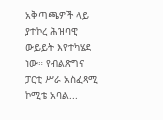አቅጣጫዎች ላይ ያተኮረ ሕዝባዊ ውይይት እየተካሄደ ነው። የብልጽግና ፓርቲ ሥራ አስፈጻሚ ኮሚቴ አባል...